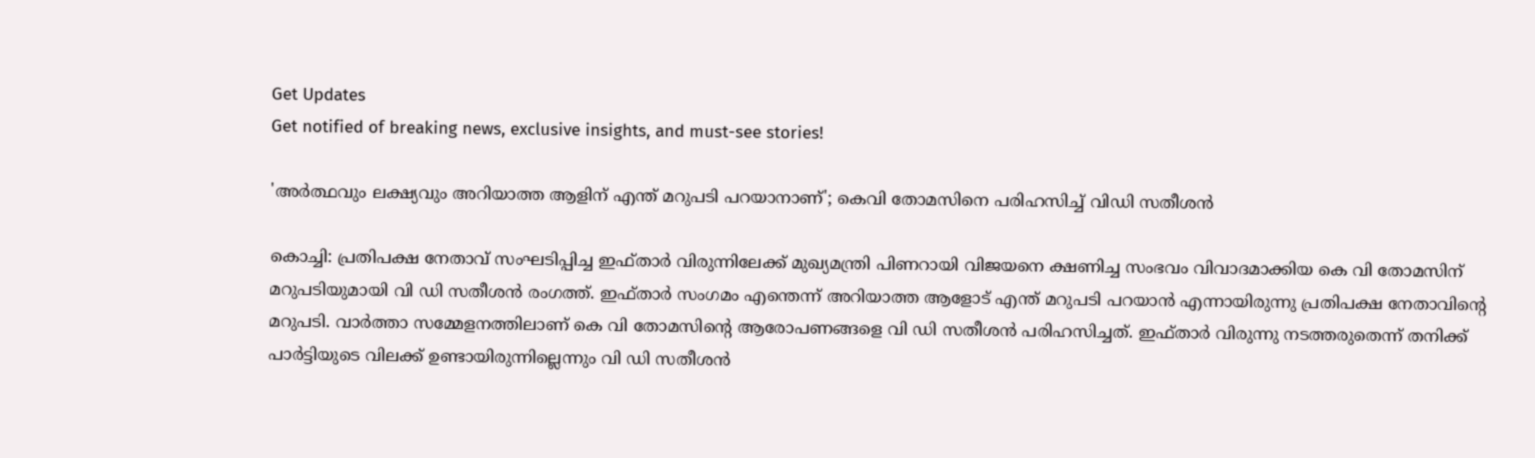Get Updates
Get notified of breaking news, exclusive insights, and must-see stories!

'അര്‍ത്ഥവും ലക്ഷ്യവും അറിയാത്ത ആളിന് എന്ത് മറുപടി പറയാനാണ്'; കെവി തോമസിനെ പരിഹസിച്ച് വിഡി സതീശന്‍

കൊച്ചി: പ്രതിപക്ഷ നേതാവ് സംഘടിപ്പിച്ച ഇഫ്താര്‍ വിരുന്നിലേക്ക് മുഖ്യമന്ത്രി പിണറായി വിജയനെ ക്ഷണിച്ച സംഭവം വിവാദമാക്കിയ കെ വി തോമസിന് മറുപടിയുമായി വി ഡി സതീശന്‍ രംഗത്ത്. ഇഫ്താര്‍ സംഗമം എന്തെന്ന് അറിയാത്ത ആളോട് എന്ത് മറുപടി പറയാന്‍ എന്നായിരുന്നു പ്രതിപക്ഷ നേതാവിന്റെ മറുപടി. വാര്‍ത്താ സമ്മേളനത്തിലാണ് കെ വി തോമസിന്റെ ആരോപണങ്ങളെ വി ഡി സതീശന്‍ പരിഹസിച്ചത്. ഇഫ്താര്‍ വിരുന്നു നടത്തരുതെന്ന് തനിക്ക് പാര്‍ട്ടിയുടെ വിലക്ക് ഉണ്ടായിരുന്നില്ലെന്നും വി ഡി സതീശന്‍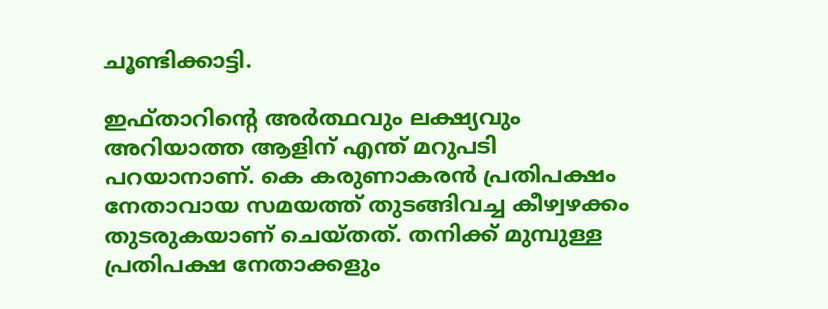ചൂണ്ടിക്കാട്ടി.

ഇഫ്താറിന്റെ അര്‍ത്ഥവും ലക്ഷ്യവും അറിയാത്ത ആളിന് എന്ത് മറുപടി പറയാനാണ്. കെ കരുണാകരന്‍ പ്രതിപക്ഷം നേതാവായ സമയത്ത് തുടങ്ങിവച്ച കീഴ്വഴക്കം തുടരുകയാണ് ചെയ്തത്. തനിക്ക് മുമ്പുള്ള പ്രതിപക്ഷ നേതാക്കളും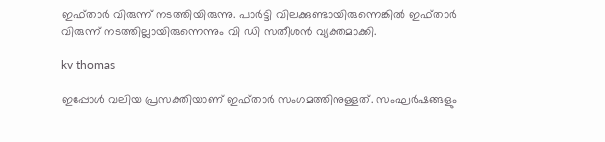ഇഫ്താര്‍ വിരുന്ന് നടത്തിയിരുന്നു. പാര്‍ട്ടി വിലക്കുണ്ടായിരുന്നെങ്കില്‍ ഇഫ്താര്‍ വിരുന്ന് നടത്തില്ലായിരുന്നെന്നും വി ഡി സതീശന്‍ വ്യക്തമാക്കി.

kv thomas

ഇപ്പോള്‍ വലിയ പ്രസക്തിയാണ് ഇഫ്താര്‍ സംഗമത്തിനുള്ളത്. സംഘര്‍ഷങ്ങളും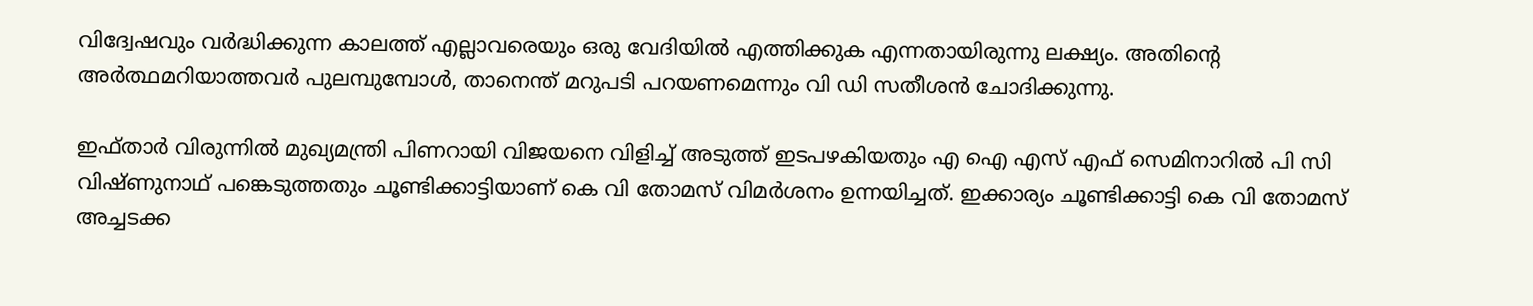വിദ്വേഷവും വര്‍ദ്ധിക്കുന്ന കാലത്ത് എല്ലാവരെയും ഒരു വേദിയില്‍ എത്തിക്കുക എന്നതായിരുന്നു ലക്ഷ്യം. അതിന്റെ അര്‍ത്ഥമറിയാത്തവര്‍ പുലമ്പുമ്പോള്‍, താനെന്ത് മറുപടി പറയണമെന്നും വി ഡി സതീശന്‍ ചോദിക്കുന്നു.

ഇഫ്താര്‍ വിരുന്നില്‍ മുഖ്യമന്ത്രി പിണറായി വിജയനെ വിളിച്ച് അടുത്ത് ഇടപഴകിയതും എ ഐ എസ് എഫ് സെമിനാറില്‍ പി സി വിഷ്ണുനാഥ് പങ്കെടുത്തതും ചൂണ്ടിക്കാട്ടിയാണ് കെ വി തോമസ് വിമര്‍ശനം ഉന്നയിച്ചത്. ഇക്കാര്യം ചൂണ്ടിക്കാട്ടി കെ വി തോമസ് അച്ചടക്ക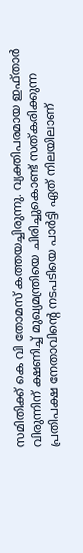സമിതിക്ക് കെ വി തോമസ് കത്തയച്ചിരുന്നു. വ്യക്തിപരമായ ഇഫ്താര്‍ വിരുന്നിന് ക്ഷണിച്ച് മുഖ്യമന്ത്രിയെ ചിരിച്ചുകൊണ്ട് സത്കരിക്കുന്ന പ്രതിപക്ഷ നേതാവിന്റെ നടപടിയെ പാര്‍ട്ടി ഏത് നിലയിലാണ്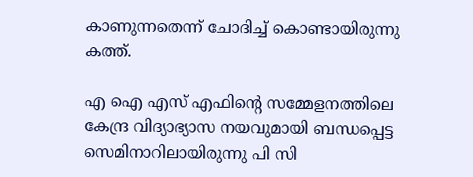കാണുന്നതെന്ന് ചോദിച്ച് കൊണ്ടായിരുന്നു കത്ത്.

എ ഐ എസ് എഫിന്റെ സമ്മേളനത്തിലെ കേന്ദ്ര വിദ്യാഭ്യാസ നയവുമായി ബന്ധപ്പെട്ട സെമിനാറിലായിരുന്നു പി സി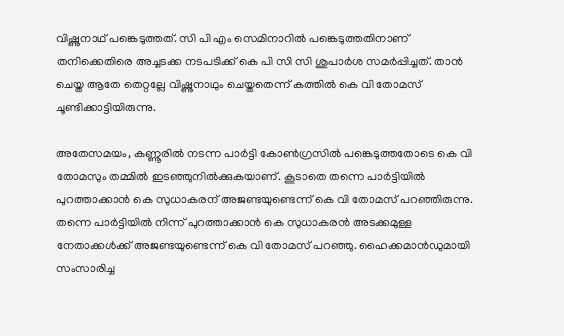വിഷ്ണുനാഥ് പങ്കെടുത്തത്. സി പി എം സെമിനാറില്‍ പങ്കെടുത്തതിനാണ് തനിക്കെതിരെ അച്ചടക്ക നടപടിക്ക് കെ പി സി സി ശുപാര്‍ശ സമര്‍പ്പിച്ചത്. താന്‍ ചെയ്ത ആതേ തെറ്റല്ലേ വിഷ്ണുനാഥും ചെയ്തതെന്ന് കത്തില്‍ കെ വി തോമസ് ചൂണ്ടിക്കാട്ടിയിരുന്നു.

അതേസമയം, കണ്ണൂരില്‍ നടന്ന പാര്‍ട്ടി കോണ്‍ഗ്രസില്‍ പങ്കെടുത്തതോടെ കെ വി തോമസും തമ്മില്‍ ഇടഞ്ഞുനില്‍ക്കുകയാണ്. കൂടാതെ തന്നെ പാര്‍ട്ടിയില്‍ പുറത്താക്കാന്‍ കെ സുധാകരന് അജണ്ടയുണ്ടെന്ന് കെ വി തോമസ് പറഞ്ഞിരുന്നു. തന്നെ പാര്‍ട്ടിയില്‍ നിന്ന് പുറത്താക്കാന്‍ കെ സുധാകരന്‍ അടക്കമുള്ള നേതാക്കള്‍ക്ക് അജണ്ടയുണ്ടെന്ന് കെ വി തോമസ് പറഞ്ഞു. ഹൈക്കമാന്‍ഡുമായി സംസാരിച്ച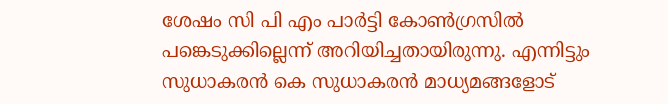ശേഷം സി പി എം പാര്‍ട്ടി കോണ്‍ഗ്രസില്‍ പങ്കെടുക്കില്ലെന്ന് അറിയിച്ചതായിരുന്നു. എന്നിട്ടും സുധാകരന്‍ കെ സുധാകരന്‍ മാധ്യമങ്ങളോട്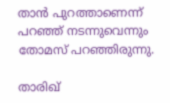താന്‍ പുറത്താണെന്ന് പറഞ്ഞ് നടന്നുവെന്നും തോമസ് പറഞ്ഞിരുന്നു.

താരിഖ്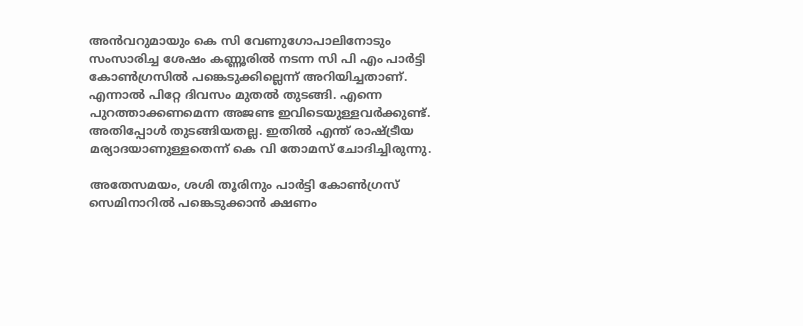അന്‍വറുമായും കെ സി വേണുഗോപാലിനോടും സംസാരിച്ച ശേഷം കണ്ണൂരില്‍ നടന്ന സി പി എം പാര്‍ട്ടി കോണ്‍ഗ്രസില്‍ പങ്കെടുക്കില്ലെന്ന് അറിയിച്ചതാണ്. എന്നാല്‍ പിറ്റേ ദിവസം മുതല്‍ തുടങ്ങി. എന്നെ പുറത്താക്കണമെന്ന അജണ്ട ഇവിടെയുള്ളവര്‍ക്കുണ്ട്. അതിപ്പോള്‍ തുടങ്ങിയതല്ല. ഇതില്‍ എന്ത് രാഷ്ട്രീയ മര്യാദയാണുള്ളതെന്ന് കെ വി തോമസ് ചോദിച്ചിരുന്നു.

അതേസമയം, ശശി തൂരിനും പാര്‍ട്ടി കോണ്‍ഗ്രസ് സെമിനാറില്‍ പങ്കെടുക്കാന്‍ ക്ഷണം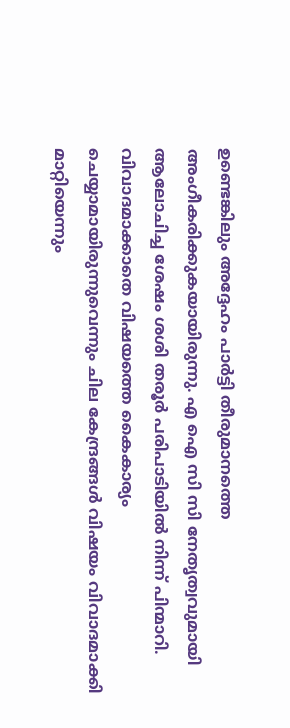ഉണ്ടെങ്കിലും അദ്ദേഹം പാര്‍ട്ടി തീരുമാനത്തെ അംഗീകരിക്കുകയായിരുന്നു. എ ഐ സി സി നേതൃത്വവുമായി ആലോചിച്ച ശേഷം ശശി തരൂര്‍ പരിപാടിയില്‍ നിന്ന് പിന്മാറി. വിവാദമാക്കാതെ വിഷയത്തെ കൈകാര്യം ചെയ്യാമായിരുന്നുവെന്നും ചില കേന്ദ്രങ്ങള്‍ വിഷയം വിവാദമാക്കി മാറ്റിയെന്നും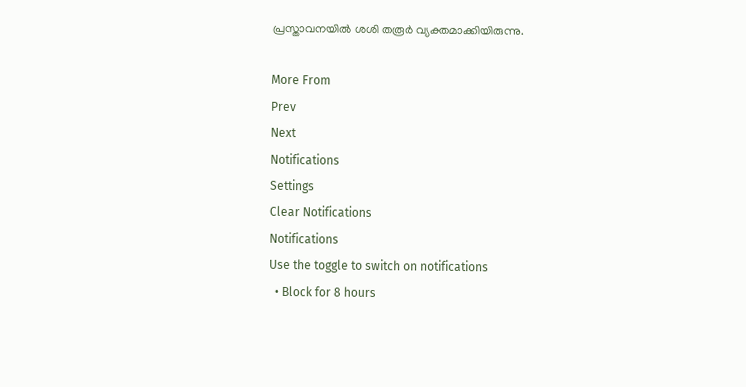പ്രസ്താവനയില്‍ ശശി തരൂര്‍ വ്യക്തമാക്കിയിരുന്നു.

More From
Prev
Next
Notifications
Settings
Clear Notifications
Notifications
Use the toggle to switch on notifications
  • Block for 8 hours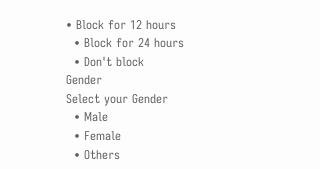• Block for 12 hours
  • Block for 24 hours
  • Don't block
Gender
Select your Gender
  • Male
  • Female
  • Others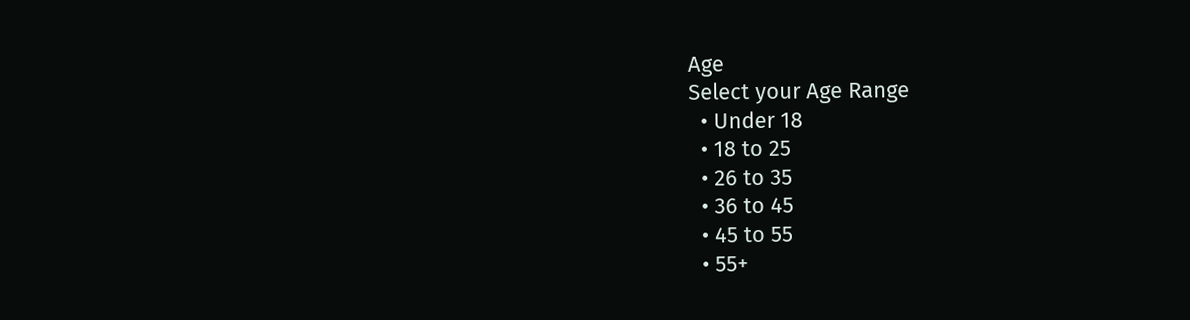Age
Select your Age Range
  • Under 18
  • 18 to 25
  • 26 to 35
  • 36 to 45
  • 45 to 55
  • 55+